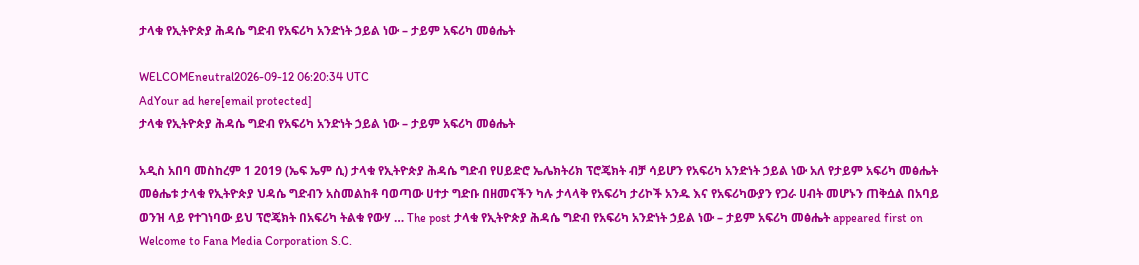ታላቁ የኢትዮጵያ ሕዳሴ ግድብ የአፍሪካ አንድነት ኃይል ነው – ታይም አፍሪካ መፅሔት

WELCOMEneutral2026-09-12 06:20:34 UTC
AdYour ad here[email protected]
ታላቁ የኢትዮጵያ ሕዳሴ ግድብ የአፍሪካ አንድነት ኃይል ነው – ታይም አፍሪካ መፅሔት

አዲስ አበባ መስከረም 1 2019 (ኤፍ ኤም ሲ) ታላቁ የኢትዮጵያ ሕዳሴ ግድብ የሀይድሮ ኤሌክትሪክ ፕሮጄክት ብቻ ሳይሆን የአፍሪካ አንድነት ኃይል ነው አለ የታይም አፍሪካ መፅሔት መፅሔቱ ታላቁ የኢትዮጵያ ህዳሴ ግድብን አስመልከቶ ባወጣው ሀተታ ግድቡ በዘመናችን ካሉ ታላላቅ የአፍሪካ ታሪኮች አንዱ እና የአፍሪካውያን የጋራ ሀብት መሆኑን ጠቅሷል በአባይ ወንዝ ላይ የተገነባው ይህ ፕሮጄክት በአፍሪካ ትልቁ የውሃ … The post ታላቁ የኢትዮጵያ ሕዳሴ ግድብ የአፍሪካ አንድነት ኃይል ነው – ታይም አፍሪካ መፅሔት appeared first on Welcome to Fana Media Corporation S.C.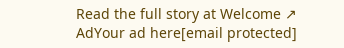Read the full story at Welcome ↗
AdYour ad here[email protected]